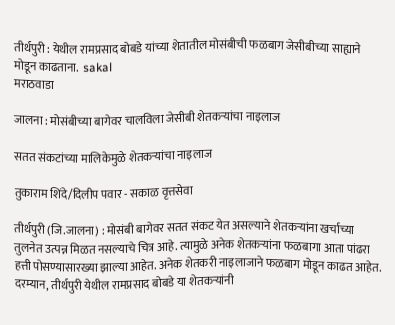तीर्थपुरी : येथील रामप्रसाद बोबडे यांच्या शेतातील मोसंबीची फळबाग जेसीबीच्या साह्याने मोडून काढताना.  sakal
मराठवाडा

जालना : मोसंबीच्या बागेवर चालविला जेसीबी शेतकऱ्यांचा नाइलाज

सतत संकटांच्या मालिकेमुळे शेतकऱ्यांचा नाइलाज

तुकाराम शिंदे/दिलीप पवार - सकाळ वृत्तसेवा

तीर्थपुरी (जि.जालना) : मोसंबी बागेवर सतत संकट येत असल्याने शेतकऱ्यांना खर्चाच्या तुलनेत उत्पन्न मिळत नसल्याचे चित्र आहे. त्यामुळे अनेक शेतकऱ्यांना फळबागा आता पांढरा हत्ती पोसण्यासारख्या झाल्या आहेत. अनेक शेतकरी नाइलाजाने फळबाग मोडून काढत आहेत. दरम्यान, तीर्थपुरी येथील रामप्रसाद बोबडे या शेतकऱ्यांनी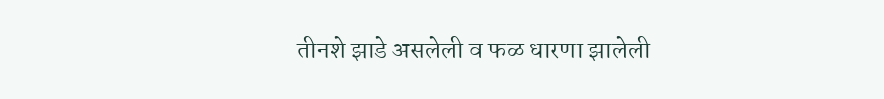तीनशे झाडे असलेली व फळ धारणा झालेली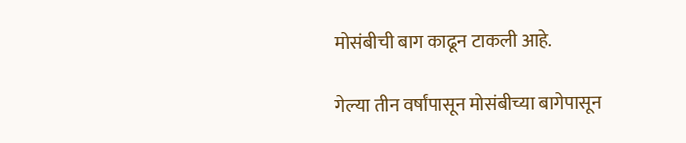मोसंबीची बाग काढून टाकली आहे.

गेल्या तीन वर्षांपासून मोसंबीच्या बागेपासून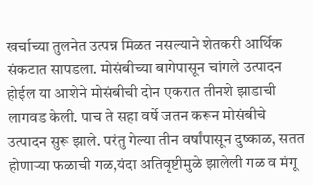खर्चाच्या तुलनेत उत्पन्न मिळत नसल्याने शेतकरी आर्थिक संकटात सापडला. मोसंबीच्या बागेपासून चांगले उत्पादन होईल या आशेने मोसंबीची दोन एकरात तीनशे झाडाची लागवड केली. पाच ते सहा वर्षे जतन करून मोसंबीचे उत्पादन सुरू झाले. परंतु गेल्या तीन वर्षांपासून दुष्काळ, सतत होणाऱ्या फळाची गळ,यंदा अतिवृष्टीमुळे झालेली गळ व मंगू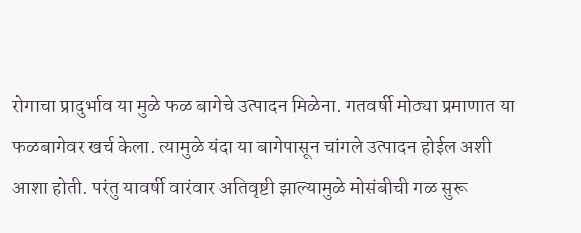रोगाचा प्रादुर्भाव या मुळे फळ बागेचे उत्पादन मिळेना. गतवर्षी मोठ्या प्रमाणात या फळबागेवर खर्च केला. त्यामुळे यंदा या बागेपासून चांगले उत्पादन होईल अशी आशा होती. परंतु यावर्षी वारंवार अतिवृष्टी झाल्यामुळे मोसंबीची गळ सुरू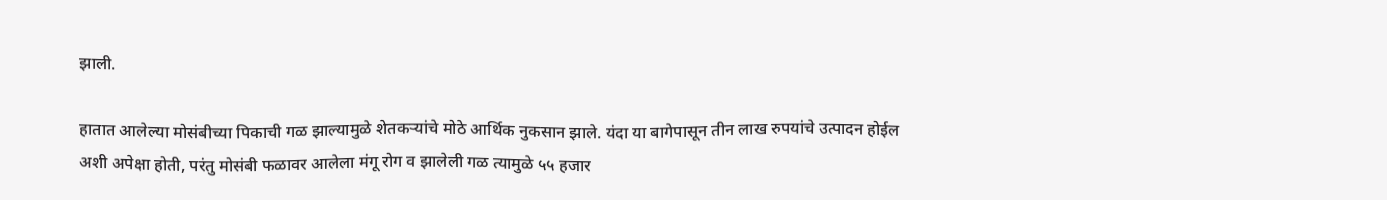झाली.

हातात आलेल्या मोसंबीच्या पिकाची गळ झाल्यामुळे शेतकऱ्यांचे मोठे आर्थिक नुकसान झाले. यंदा या बागेपासून तीन लाख रुपयांचे उत्पादन होईल अशी अपेक्षा होती, परंतु मोसंबी फळावर आलेला मंगू रोग व झालेली गळ त्यामुळे ५५ हजार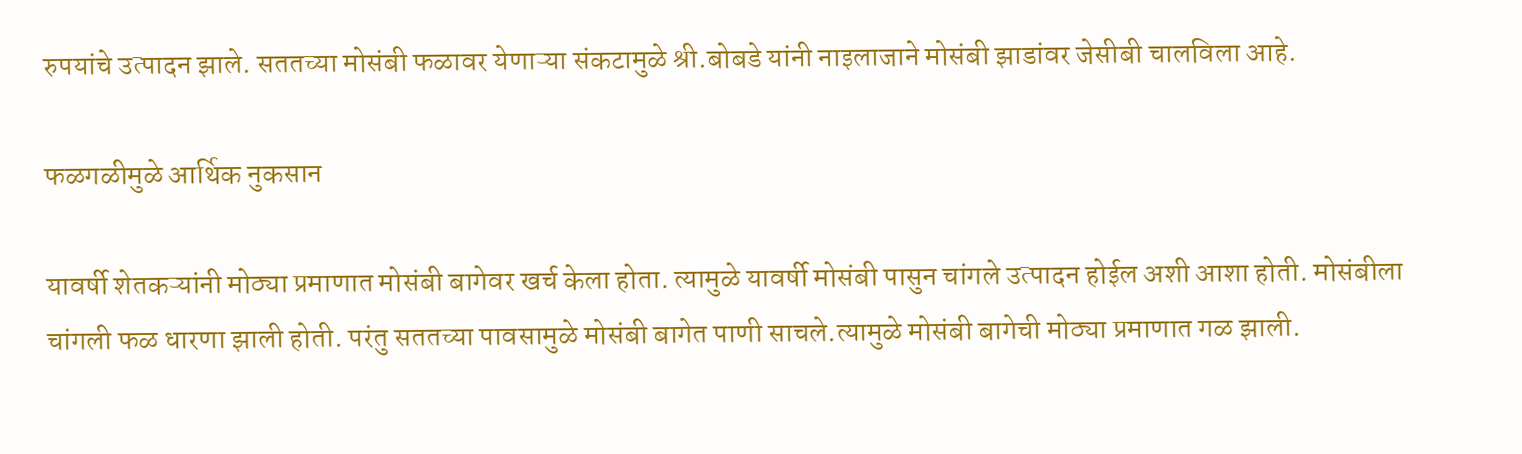रुपयांचे उत्पादन झाले. सततच्या मोसंबी फळावर येणाऱ्या संकटामुळे श्री.बोबडे यांनी नाइलाजाने मोसंबी झाडांवर जेसीबी चालविला आहे.

फळगळीमुळे आर्थिक नुकसान

यावर्षी शेतकऱ्यांनी मोठ्या प्रमाणात मोसंबी बागेवर खर्च केला होता. त्यामुळे यावर्षी मोसंबी पासुन चांगले उत्पादन होईल अशी आशा होती. मोसंबीला चांगली फळ धारणा झाली होती. परंतु सततच्या पावसामुळे मोसंबी बागेत पाणी साचले.त्यामुळे मोसंबी बागेची मोठ्या प्रमाणात गळ झाली.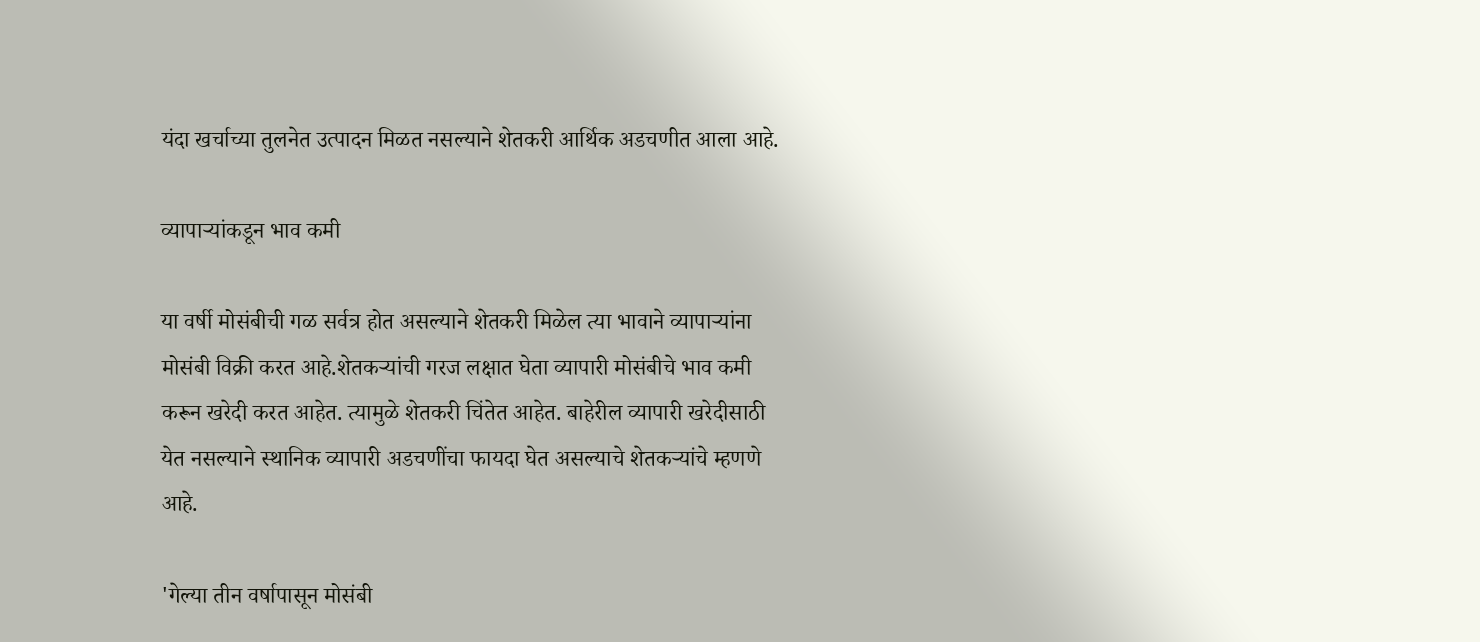यंदा खर्चाच्या तुलनेत उत्पादन मिळत नसल्याने शेतकरी आर्थिक अडचणीत आला आहे.

व्यापाऱ्यांकडून भाव कमी

या वर्षी मोसंबीची गळ सर्वत्र होत असल्याने शेतकरी मिळेल त्या भावाने व्यापाऱ्यांना मोसंबी विक्री करत आहे.शेतकऱ्यांची गरज लक्षात घेता व्यापारी मोसंबीचे भाव कमी करून खरेदी करत आहेत. त्यामुळे शेतकरी चिंतेत आहेत. बाहेरील व्यापारी खरेदीसाठी येत नसल्याने स्थानिक व्यापारी अडचणींचा फायदा घेत असल्याचे शेतकऱ्यांचे म्हणणे आहे.

'गेल्या तीन वर्षापासून मोसंबी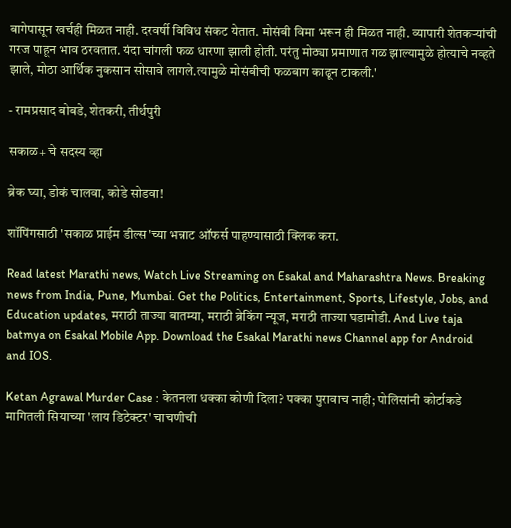बागेपासून खर्चही मिळत नाही. दरवर्षी विविध संकट येतात. मोसंबी विमा भरून ही मिळत नाही. व्यापारी शेतकऱ्यांची गरज पाहून भाव ठरवतात. यंदा चांगली फळ धारणा झाली होती. परंतु मोठ्या प्रमाणात गळ झाल्यामुळे होत्याचे नव्हते झाले, मोठा आर्थिक नुकसान सोसावे लागले.त्यामुळे मोसंबीची फळबाग काढून टाकली.'

- रामप्रसाद बोबडे, शेतकरी, तीर्थपुरी

सकाळ+ चे सदस्य व्हा

ब्रेक घ्या, डोकं चालवा, कोडे सोडवा!

शॉपिंगसाठी 'सकाळ प्राईम डील्स'च्या भन्नाट ऑफर्स पाहण्यासाठी क्लिक करा.

Read latest Marathi news, Watch Live Streaming on Esakal and Maharashtra News. Breaking news from India, Pune, Mumbai. Get the Politics, Entertainment, Sports, Lifestyle, Jobs, and Education updates, मराठी ताज्या बातम्या, मराठी ब्रेकिंग न्यूज, मराठी ताज्या घडामोडी. And Live taja batmya on Esakal Mobile App. Download the Esakal Marathi news Channel app for Android and IOS.

Ketan Agrawal Murder Case : केतनला धक्का कोणी दिला? पक्का पुरावाच नाही; पोलिसांनी कोर्टाकडे मागितली सियाच्या 'लाय डिटेक्टर' चाचणीची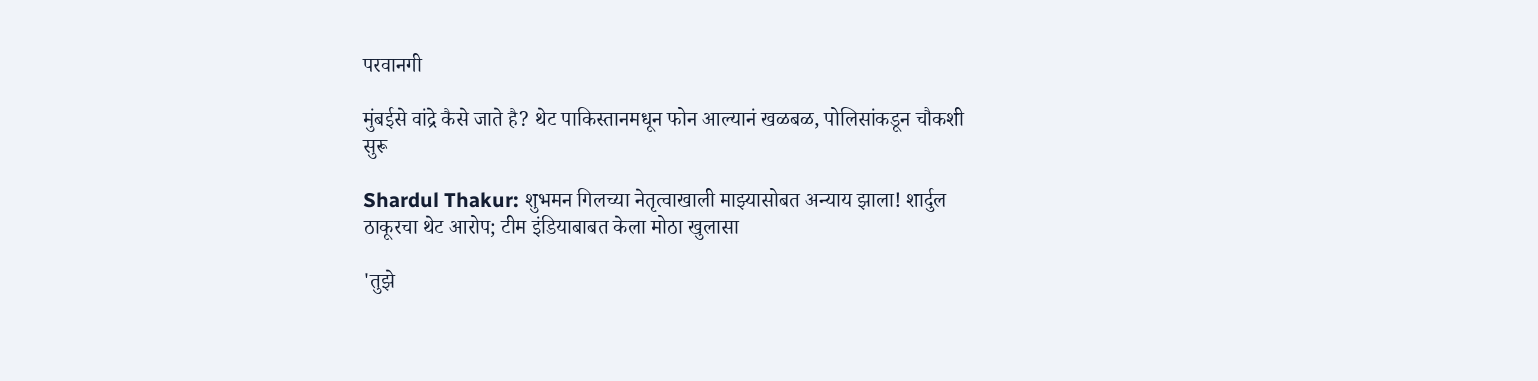परवानगी

मुंबईसे वांद्रे कैसे जाते है? थेट पाकिस्तानमधून फोन आल्यानं खळबळ, पोलिसांकडून चौकशी सुरू

Shardul Thakur: शुभमन गिलच्या नेतृत्वाखाली माझ्यासोबत अन्याय झाला! शार्दुल ठाकूरचा थेट आरोप; टीम इंडियाबाबत केला मोठा खुलासा

'तुझे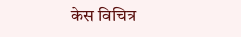केस विचित्र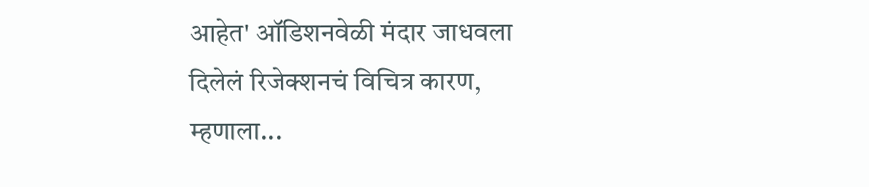आहेत' ऑडिशनवेळी मंदार जाधवला दिलेलं रिजेक्शनचं विचित्र कारण, म्हणाला...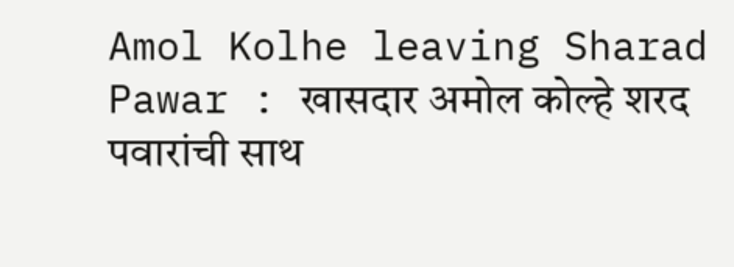Amol Kolhe leaving Sharad Pawar : खासदार अमोल कोल्हे शरद पवारांची साथ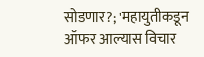सोडणार?; 'महायुतीकडून ऑफर आल्यास विचार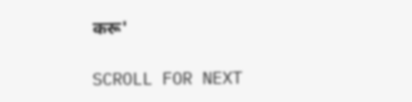करू'

SCROLL FOR NEXT